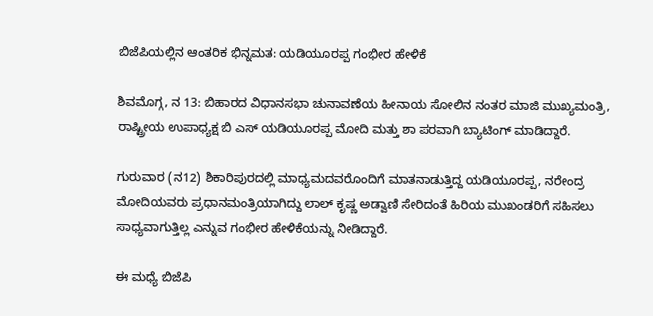ಬಿಜೆಪಿಯಲ್ಲಿನ ಆಂತರಿಕ ಭಿನ್ನಮತ: ಯಡಿಯೂರಪ್ಪ ಗಂಭೀರ ಹೇಳಿಕೆ

ಶಿವಮೊಗ್ಗ, ನ 13: ಬಿಹಾರದ ವಿಧಾನಸಭಾ ಚುನಾವಣೆಯ ಹೀನಾಯ ಸೋಲಿನ ನಂತರ ಮಾಜಿ ಮುಖ್ಯಮಂತ್ರಿ, ರಾಷ್ಟ್ರೀಯ ಉಪಾಧ್ಯಕ್ಷ ಬಿ ಎಸ್ ಯಡಿಯೂರಪ್ಪ ಮೋದಿ ಮತ್ತು ಶಾ ಪರವಾಗಿ ಬ್ಯಾಟಿಂಗ್ ಮಾಡಿದ್ದಾರೆ.

ಗುರುವಾರ (ನ12) ಶಿಕಾರಿಪುರದಲ್ಲಿ ಮಾಧ್ಯಮದವರೊಂದಿಗೆ ಮಾತನಾಡುತ್ತಿದ್ದ ಯಡಿಯೂರಪ್ಪ, ನರೇಂದ್ರ ಮೋದಿಯವರು ಪ್ರಧಾನಮಂತ್ರಿಯಾಗಿದ್ದು ಲಾಲ್ ಕೃಷ್ಣ ಅಡ್ವಾಣಿ ಸೇರಿದಂತೆ ಹಿರಿಯ ಮುಖಂಡರಿಗೆ ಸಹಿಸಲು ಸಾಧ್ಯವಾಗುತ್ತಿಲ್ಲ ಎನ್ನುವ ಗಂಭೀರ ಹೇಳಿಕೆಯನ್ನು ನೀಡಿದ್ದಾರೆ.

ಈ ಮಧ್ಯೆ ಬಿಜೆಪಿ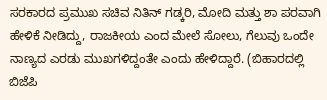ಸರಕಾರದ ಪ್ರಮುಖ ಸಚಿವ ನಿತಿನ್ ಗಡ್ಕರಿ, ಮೋದಿ ಮತ್ತು ಶಾ ಪರವಾಗಿ ಹೇಳಿಕೆ ನೀಡಿದ್ದು, ರಾಜಕೀಯ ಎಂದ ಮೇಲೆ ಸೋಲು, ಗೆಲುವು ಒಂದೇ ನಾಣ್ಯದ ಎರಡು ಮುಖಗಳಿದ್ದಂತೇ ಎಂದು ಹೇಳಿದ್ದಾರೆ. (ಬಿಹಾರದಲ್ಲಿ ಬಿಜೆಪಿ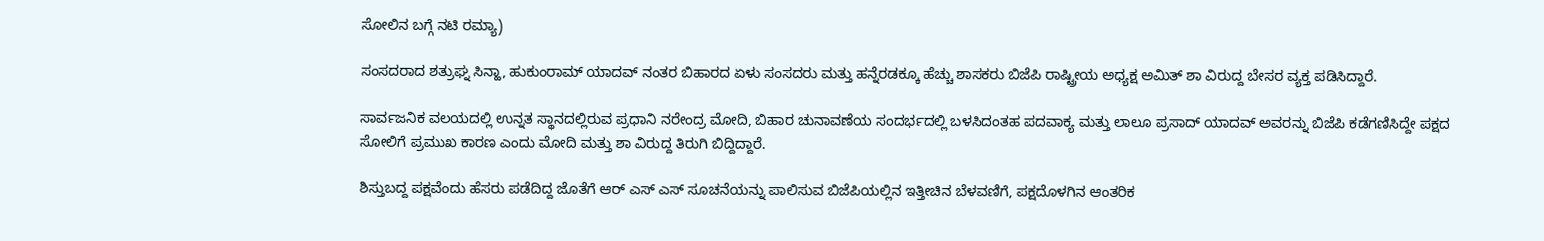ಸೋಲಿನ ಬಗ್ಗೆ ನಟಿ ರಮ್ಯಾ)

ಸಂಸದರಾದ ಶತ್ರುಘ್ನ ಸಿನ್ಹಾ, ಹುಕುಂರಾಮ್ ಯಾದವ್ ನಂತರ ಬಿಹಾರದ ಏಳು ಸಂಸದರು ಮತ್ತು ಹನ್ನೆರಡಕ್ಕೂ ಹೆಚ್ಚು ಶಾಸಕರು ಬಿಜೆಪಿ ರಾಷ್ಟ್ರೀಯ ಅಧ್ಯಕ್ಷ ಅಮಿತ್ ಶಾ ವಿರುದ್ದ ಬೇಸರ ವ್ಯಕ್ತ ಪಡಿಸಿದ್ದಾರೆ.

ಸಾರ್ವಜನಿಕ ವಲಯದಲ್ಲಿ ಉನ್ನತ ಸ್ಥಾನದಲ್ಲಿರುವ ಪ್ರಧಾನಿ ನರೇಂದ್ರ ಮೋದಿ, ಬಿಹಾರ ಚುನಾವಣೆಯ ಸಂದರ್ಭದಲ್ಲಿ ಬಳಸಿದಂತಹ ಪದವಾಕ್ಯ ಮತ್ತು ಲಾಲೂ ಪ್ರಸಾದ್ ಯಾದವ್ ಅವರನ್ನು ಬಿಜೆಪಿ ಕಡೆಗಣಿಸಿದ್ದೇ ಪಕ್ಷದ ಸೋಲಿಗೆ ಪ್ರಮುಖ ಕಾರಣ ಎಂದು ಮೋದಿ ಮತ್ತು ಶಾ ವಿರುದ್ದ ತಿರುಗಿ ಬಿದ್ದಿದ್ದಾರೆ.

ಶಿಸ್ತುಬದ್ದ ಪಕ್ಷವೆಂದು ಹೆಸರು ಪಡೆದಿದ್ದ ಜೊತೆಗೆ ಆರ್ ಎಸ್ ಎಸ್ ಸೂಚನೆಯನ್ನು ಪಾಲಿಸುವ ಬಿಜೆಪಿಯಲ್ಲಿನ ಇತ್ತೀಚಿನ ಬೆಳವಣಿಗೆ, ಪಕ್ಷದೊಳಗಿನ ಆಂತರಿಕ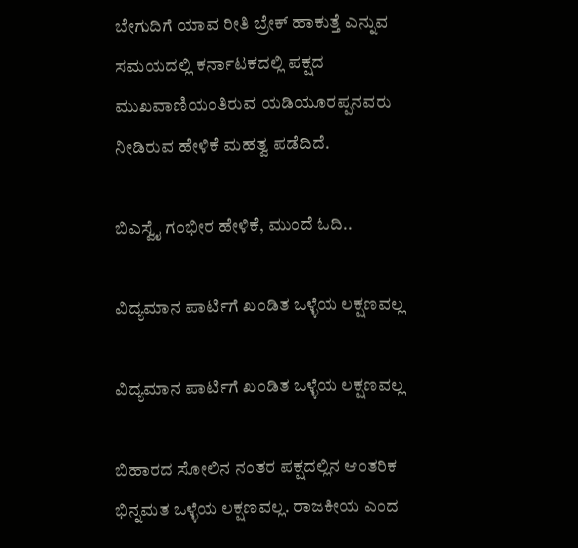ಬೇಗುದಿಗೆ ಯಾವ ರೀತಿ ಬ್ರೇಕ್ ಹಾಕುತ್ತೆ ಎನ್ನುವ ಸಮಯದಲ್ಲಿ ಕರ್ನಾಟಕದಲ್ಲಿ ಪಕ್ಷದ ಮುಖವಾಣಿಯಂತಿರುವ ಯಡಿಯೂರಪ್ಪನವರು ನೀಡಿರುವ ಹೇಳಿಕೆ ಮಹತ್ವ ಪಡೆದಿದೆ.

ಬಿಎಸ್ವೈ ಗಂಭೀರ ಹೇಳಿಕೆ, ಮುಂದೆ ಓದಿ..

ವಿದ್ಯಮಾನ ಪಾರ್ಟಿಗೆ ಖಂಡಿತ ಒಳ್ಳೆಯ ಲಕ್ಷಣವಲ್ಲ

ವಿದ್ಯಮಾನ ಪಾರ್ಟಿಗೆ ಖಂಡಿತ ಒಳ್ಳೆಯ ಲಕ್ಷಣವಲ್ಲ

ಬಿಹಾರದ ಸೋಲಿನ ನಂತರ ಪಕ್ಷದಲ್ಲಿನ ಆಂತರಿಕ ಭಿನ್ನಮತ ಒಳ್ಳೆಯ ಲಕ್ಷಣವಲ್ಲ. ರಾಜಕೀಯ ಎಂದ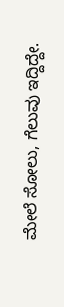ಮೇಲೆ ಸೋಲು, ಗೆಲುವು ಇದ್ದಿದ್ದೇ.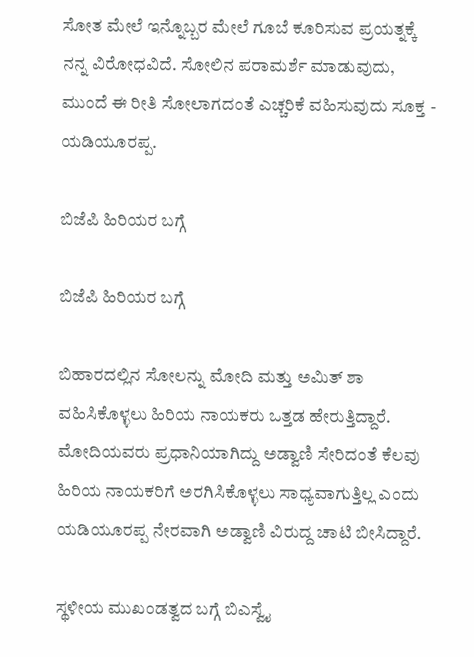ಸೋತ ಮೇಲೆ ಇನ್ನೊಬ್ಬರ ಮೇಲೆ ಗೂಬೆ ಕೂರಿಸುವ ಪ್ರಯತ್ನಕ್ಕೆ ನನ್ನ ವಿರೋಧವಿದೆ. ಸೋಲಿನ ಪರಾಮರ್ಶೆ ಮಾಡುವುದು, ಮುಂದೆ ಈ ರೀತಿ ಸೋಲಾಗದಂತೆ ಎಚ್ಚರಿಕೆ ವಹಿಸುವುದು ಸೂಕ್ತ - ಯಡಿಯೂರಪ್ಪ.

ಬಿಜೆಪಿ ಹಿರಿಯರ ಬಗ್ಗೆ

ಬಿಜೆಪಿ ಹಿರಿಯರ ಬಗ್ಗೆ

ಬಿಹಾರದಲ್ಲಿನ ಸೋಲನ್ನು ಮೋದಿ ಮತ್ತು ಅಮಿತ್ ಶಾ ವಹಿಸಿಕೊಳ್ಳಲು ಹಿರಿಯ ನಾಯಕರು ಒತ್ತಡ ಹೇರುತ್ತಿದ್ದಾರೆ. ಮೋದಿಯವರು ಪ್ರಧಾನಿಯಾಗಿದ್ದು ಅಡ್ವಾಣಿ ಸೇರಿದಂತೆ ಕೆಲವು ಹಿರಿಯ ನಾಯಕರಿಗೆ ಅರಗಿಸಿಕೊಳ್ಳಲು ಸಾಧ್ಯವಾಗುತ್ತಿಲ್ಲ ಎಂದು ಯಡಿಯೂರಪ್ಪ ನೇರವಾಗಿ ಅಡ್ವಾಣಿ ವಿರುದ್ದ ಚಾಟಿ ಬೀಸಿದ್ದಾರೆ.

ಸ್ಥಳೀಯ ಮುಖಂಡತ್ವದ ಬಗ್ಗೆ ಬಿಎಸ್ವೈ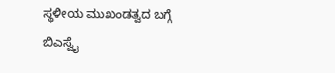ಸ್ಥಳೀಯ ಮುಖಂಡತ್ವದ ಬಗ್ಗೆ ಬಿಎಸ್ವೈ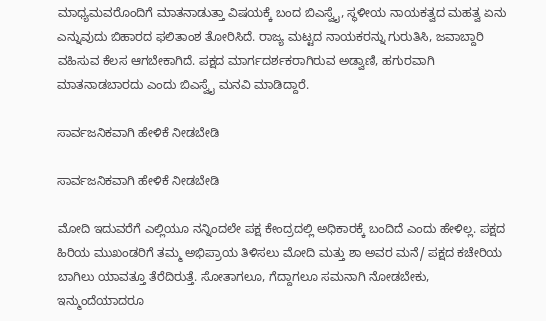ಮಾಧ್ಯಮವರೊಂದಿಗೆ ಮಾತನಾಡುತ್ತಾ ವಿಷಯಕ್ಕೆ ಬಂದ ಬಿಎಸ್ವೈ, ಸ್ಥಳೀಯ ನಾಯಕತ್ವದ ಮಹತ್ವ ಏನು ಎನ್ನುವುದು ಬಿಹಾರದ ಫಲಿತಾಂಶ ತೋರಿಸಿದೆ. ರಾಜ್ಯ ಮಟ್ಟದ ನಾಯಕರನ್ನು ಗುರುತಿಸಿ, ಜವಾಬ್ದಾರಿ ವಹಿಸುವ ಕೆಲಸ ಆಗಬೇಕಾಗಿದೆ. ಪಕ್ಷದ ಮಾರ್ಗದರ್ಶಕರಾಗಿರುವ ಅಡ್ವಾಣಿ, ಹಗುರವಾಗಿ ಮಾತನಾಡಬಾರದು ಎಂದು ಬಿಎಸ್ವೈ ಮನವಿ ಮಾಡಿದ್ದಾರೆ.

ಸಾರ್ವಜನಿಕವಾಗಿ ಹೇಳಿಕೆ ನೀಡಬೇಡಿ

ಸಾರ್ವಜನಿಕವಾಗಿ ಹೇಳಿಕೆ ನೀಡಬೇಡಿ

ಮೋದಿ ಇದುವರೆಗೆ ಎಲ್ಲಿಯೂ ನನ್ನಿಂದಲೇ ಪಕ್ಷ ಕೇಂದ್ರದಲ್ಲಿ ಅಧಿಕಾರಕ್ಕೆ ಬಂದಿದೆ ಎಂದು ಹೇಳಿಲ್ಲ. ಪಕ್ಷದ ಹಿರಿಯ ಮುಖಂಡರಿಗೆ ತಮ್ಮ ಅಭಿಪ್ರಾಯ ತಿಳಿಸಲು ಮೋದಿ ಮತ್ತು ಶಾ ಅವರ ಮನೆ/ ಪಕ್ಷದ ಕಚೇರಿಯ ಬಾಗಿಲು ಯಾವತ್ತೂ ತೆರೆದಿರುತ್ತೆ. ಸೋತಾಗಲೂ, ಗೆದ್ದಾಗಲೂ ಸಮನಾಗಿ ನೋಡಬೇಕು, ಇನ್ಮುಂದೆಯಾದರೂ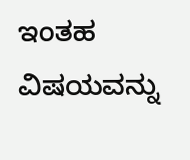ಇಂತಹ ವಿಷಯವನ್ನು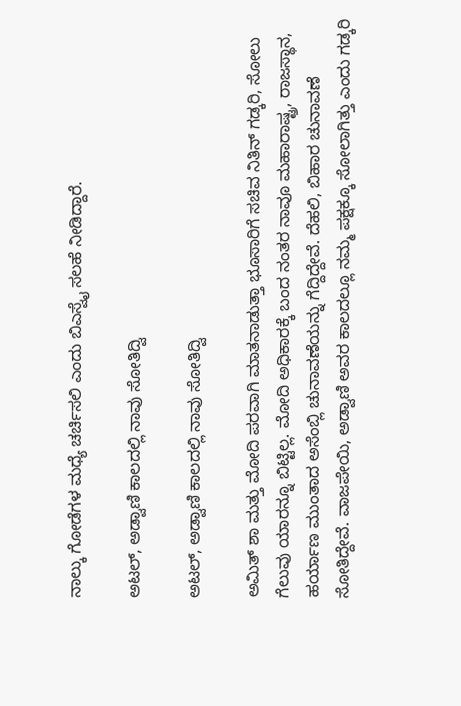ನಾಲ್ಕು ಗೋಡೆಗಳ ಮಧ್ಯೆ ಚರ್ಚಿಸಲಿ ಎಂದು ಬಿಎಸ್ವೈ ಸಲಹೆ ನೀಡಿದ್ದಾರೆ.

ಅಟಲ್, ಅಡ್ವಾಣಿ ಕಾಲದಲ್ಲಿ ನಾವು ಸೋತಿದ್ವಿ

ಅಟಲ್, ಅಡ್ವಾಣಿ ಕಾಲದಲ್ಲಿ ನಾವು ಸೋತಿದ್ವಿ

ಅಮಿತ್ ಶಾ ಮತ್ತು ಮೋದಿ ಪರವಾಗಿ ಮಾತನಾಡುತ್ತಾ ಭೂಸಾರಿಗೆ ಸಚಿವ ನಿತಿನ್ ಗಡ್ಕರಿ, ಸೋಲು ಗೆಲುವು ಯಾರನ್ನೂ ಬಿಟ್ಟಿಲ್ಲ. ಮೋದಿ ಅಧಿಕಾರಕ್ಕೆ ಬಂದ ನಂತರ ನಾವೂ ಮಹಾರಾಷ್ಟ್ರ, ರಾಜಸ್ಥಾನ, ಹರ್ಯಾಣ ಮುಂತಾದ ಅಸೆಂಬ್ಲಿ ಚುನಾವಣೆಯನ್ನು ಗೆದ್ದಿದ್ದೇವೆ. ದೆಹಲಿ, ಬಿಹಾರ ಚುನಾವಣೆ ಸೋತಿದ್ದೇವೆ. ವಾಜಪೇಯಿ, ಅಡ್ವಾಣಿ ಅವರ ಕಾಲದಲ್ಲೂ ನಮ್ಮ ಪಕ್ಷಕ್ಕೂ ಸೋಲಾಗಿತ್ತು ಎಂದು ಗಡ್ಕರಿ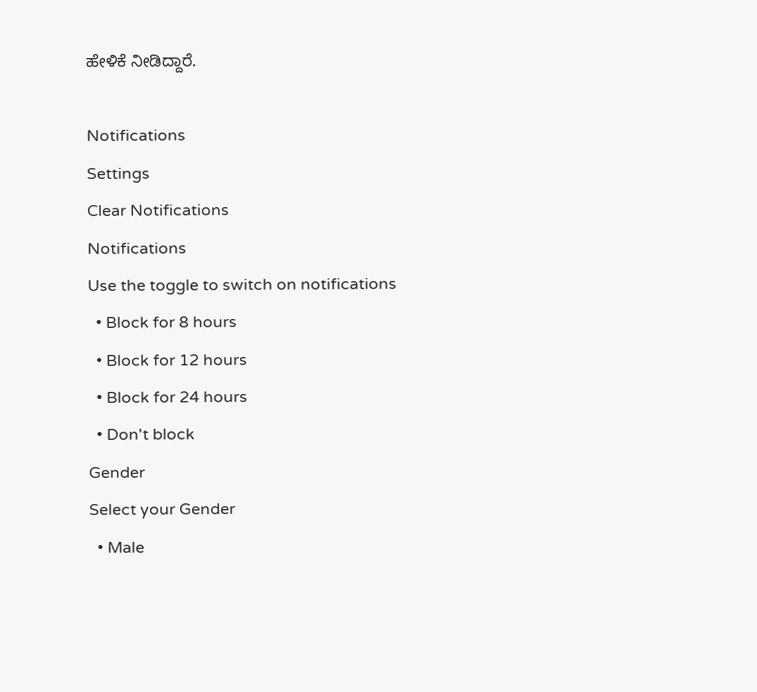ಹೇಳಿಕೆ ನೀಡಿದ್ದಾರೆ.

Notifications
Settings
Clear Notifications
Notifications
Use the toggle to switch on notifications
  • Block for 8 hours
  • Block for 12 hours
  • Block for 24 hours
  • Don't block
Gender
Select your Gender
  • Male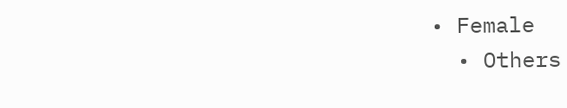• Female
  • Others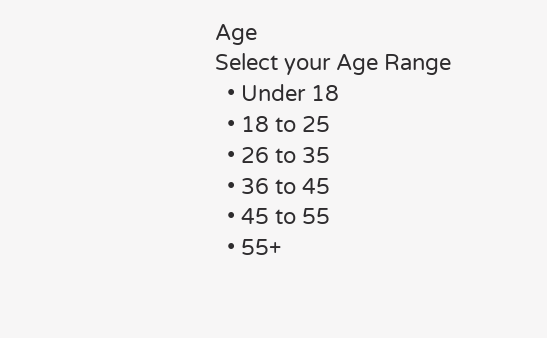Age
Select your Age Range
  • Under 18
  • 18 to 25
  • 26 to 35
  • 36 to 45
  • 45 to 55
  • 55+